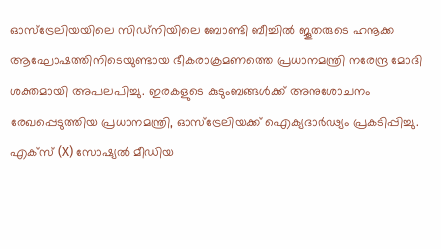ഓസ്ട്രേലിയയിലെ സിഡ്നിയിലെ ബോണ്ടി ബീച്ചിൽ ജൂതരുടെ ഹനൂക്ക ആഘോഷത്തിനിടെയുണ്ടായ ഭീകരാക്രമണത്തെ പ്രധാനമന്ത്രി നരേന്ദ്ര മോദി ശക്തമായി അപലപിച്ചു. ഇരകളുടെ കുടുംബങ്ങൾക്ക് അനുശോചനം രേഖപ്പെടുത്തിയ പ്രധാനമന്ത്രി, ഓസ്ട്രേലിയക്ക് ഐക്യദാർഢ്യം പ്രകടിപ്പിച്ചു. എക്സ് (X) സോഷ്യൽ മീഡിയ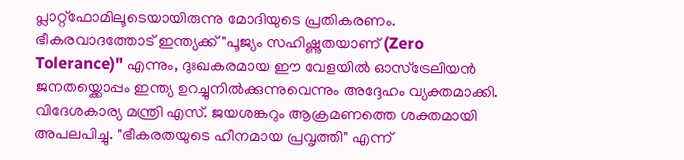പ്ലാറ്റ്ഫോമിലൂടെയായിരുന്നു മോദിയുടെ പ്രതികരണം. ഭീകരവാദത്തോട് ഇന്ത്യക്ക് "പൂജ്യം സഹിഷ്ണുതയാണ് (Zero Tolerance)" എന്നും, ദുഃഖകരമായ ഈ വേളയിൽ ഓസ്ട്രേലിയൻ ജനതയ്ക്കൊപ്പം ഇന്ത്യ ഉറച്ചുനിൽക്കുന്നുവെന്നും അദ്ദേഹം വ്യക്തമാക്കി. വിദേശകാര്യ മന്ത്രി എസ്. ജയശങ്കറും ആക്രമണത്തെ ശക്തമായി അപലപിച്ചു. "ഭീകരതയുടെ ഹീനമായ പ്രവൃത്തി" എന്ന്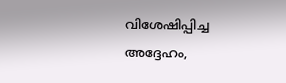വിശേഷിപ്പിച്ച അദ്ദേഹം,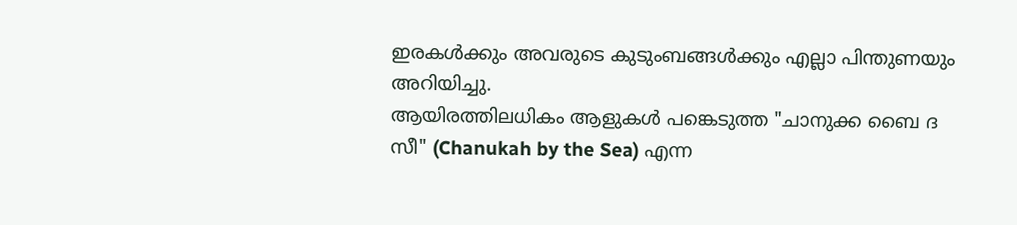ഇരകൾക്കും അവരുടെ കുടുംബങ്ങൾക്കും എല്ലാ പിന്തുണയും അറിയിച്ചു.
ആയിരത്തിലധികം ആളുകൾ പങ്കെടുത്ത "ചാനുക്ക ബൈ ദ സീ" (Chanukah by the Sea) എന്ന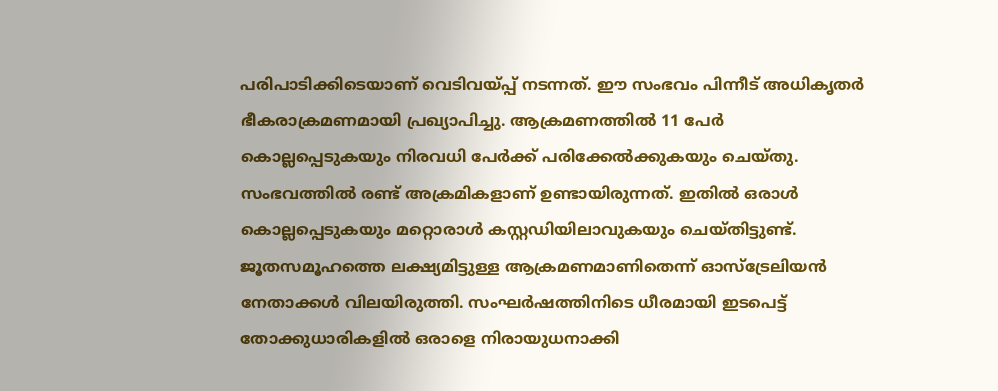പരിപാടിക്കിടെയാണ് വെടിവയ്പ്പ് നടന്നത്. ഈ സംഭവം പിന്നീട് അധികൃതർ ഭീകരാക്രമണമായി പ്രഖ്യാപിച്ചു. ആക്രമണത്തിൽ 11 പേർ കൊല്ലപ്പെടുകയും നിരവധി പേർക്ക് പരിക്കേൽക്കുകയും ചെയ്തു. സംഭവത്തിൽ രണ്ട് അക്രമികളാണ് ഉണ്ടായിരുന്നത്. ഇതിൽ ഒരാൾ കൊല്ലപ്പെടുകയും മറ്റൊരാൾ കസ്റ്റഡിയിലാവുകയും ചെയ്തിട്ടുണ്ട്. ജൂതസമൂഹത്തെ ലക്ഷ്യമിട്ടുള്ള ആക്രമണമാണിതെന്ന് ഓസ്ട്രേലിയൻ നേതാക്കൾ വിലയിരുത്തി. സംഘർഷത്തിനിടെ ധീരമായി ഇടപെട്ട് തോക്കുധാരികളിൽ ഒരാളെ നിരായുധനാക്കി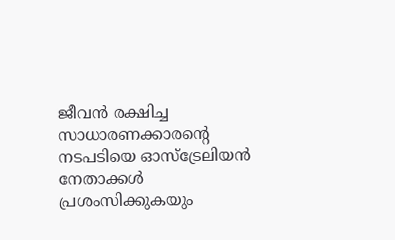ജീവൻ രക്ഷിച്ച സാധാരണക്കാരൻ്റെ നടപടിയെ ഓസ്ട്രേലിയൻ നേതാക്കൾ പ്രശംസിക്കുകയും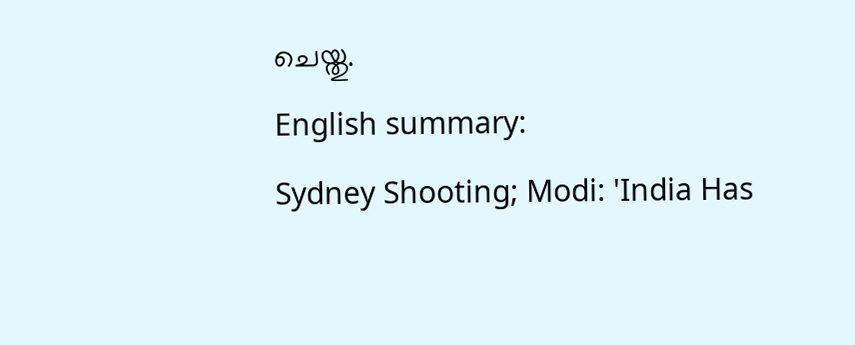ചെയ്തു.
English summary:
Sydney Shooting; Modi: 'India Has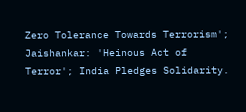Zero Tolerance Towards Terrorism'; Jaishankar: 'Heinous Act of Terror'; India Pledges Solidarity.